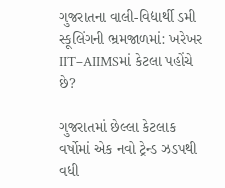ગુજરાતના વાલી-વિદ્યાર્થી ડમી સ્કૂલિંગની ભ્રમજાળમાં: ખરેખર IIT–AIIMSમાં કેટલા પહોંચે છે?

ગુજરાતમાં છેલ્લા કેટલાક વર્ષોમાં એક નવો ટ્રેન્ડ ઝડપથી વધી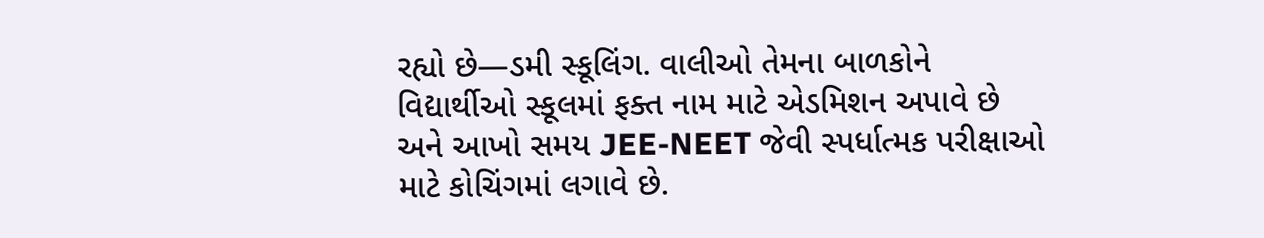રહ્યો છે—ડમી સ્કૂલિંગ. વાલીઓ તેમના બાળકોને વિદ્યાર્થીઓ સ્કૂલમાં ફક્ત નામ માટે એડમિશન અપાવે છે અને આખો સમય JEE-NEET જેવી સ્પર્ધાત્મક પરીક્ષાઓ માટે કોચિંગમાં લગાવે છે.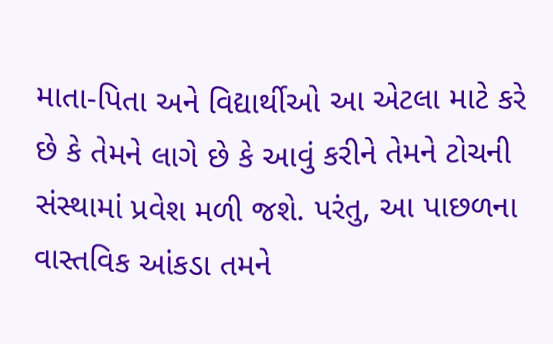માતા-પિતા અને વિદ્યાર્થીઓ આ એટલા માટે કરે છે કે તેમને લાગે છે કે આવું કરીને તેમને ટોચની સંસ્થામાં પ્રવેશ મળી જશે. પરંતુ, આ પાછળના વાસ્તવિક આંકડા તમને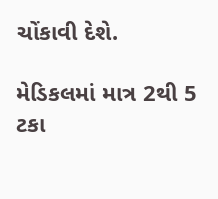ચોંકાવી દેશે.

મેડિકલમાં માત્ર 2થી 5 ટકા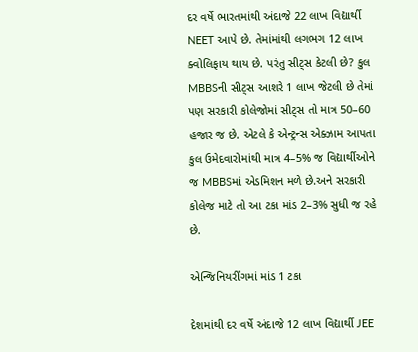દર વર્ષે ભારતમાંથી અંદાજે 22 લાખ વિદ્યાર્થી NEET આપે છે. તેમાંમાંથી લગભગ 12 લાખ ક્વોલિફાય થાય છે. પરંતુ સીટ્સ કેટલી છે? કુલ MBBSની સીટ્સ આશરે 1 લાખ જેટલી છે તેમાં પણ સરકારી કોલેજોમાં સીટ્સ તો માત્ર 50–60 હજાર જ છે. એટલે કે એન્ટ્રન્સ એક્ઝામ આપતા કુલ ઉમેદવારોમાંથી માત્ર 4–5% જ વિદ્યાર્થીઓને જ MBBSમાં એડમિશન મળે છે.અને સરકારી કોલેજ માટે તો આ ટકા માંડ 2–3% સુધી જ રહે છે.

એન્જિનિયરીંગમાં માંડ 1 ટકા

દેશમાંથી દર વર્ષે અંદાજે 12 લાખ વિદ્યાર્થી JEE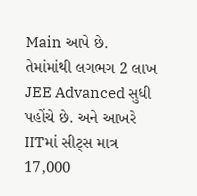Main આપે છે. તેમાંમાંથી લગભગ 2 લાખ JEE Advanced સુધી પહોંચે છે. અને આખરે IITમાં સીટ્સ માત્ર 17,000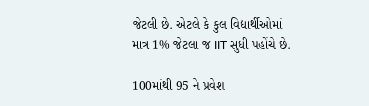જેટલી છે. એટલે કે કુલ વિદ્યાર્થીઓમાં માત્ર 1% જેટલા જ IIT સુધી પહોંચે છે.

100માંથી 95 ને પ્રવેશ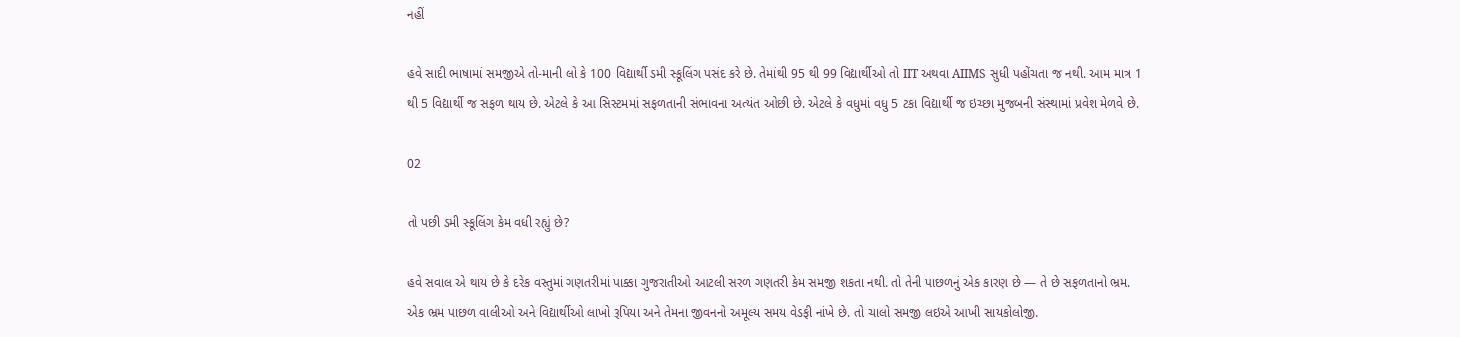નહીં

હવે સાદી ભાષામાં સમજીએ તો-માની લો કે 100 વિદ્યાર્થી ડમી સ્કૂલિંગ પસંદ કરે છે. તેમાંથી 95 થી 99 વિદ્યાર્થીઓ તો IIT અથવા AIIMS સુધી પહોંચતા જ નથી. આમ માત્ર 1 થી 5 વિદ્યાર્થી જ સફળ થાય છે. એટલે કે આ સિસ્ટમમાં સફળતાની સંભાવના અત્યંત ઓછી છે. એટલે કે વધુમાં વધુ 5 ટકા વિદ્યાર્થી જ ઇચ્છા મુજબની સંસ્થામાં પ્રવેશ મેળવે છે.

02

તો પછી ડમી સ્કૂલિંગ કેમ વધી રહ્યું છે?

હવે સવાલ એ થાય છે કે દરેક વસ્તુમાં ગણતરીમાં પાક્કા ગુજરાતીઓ આટલી સરળ ગણતરી કેમ સમજી શકતા નથી. તો તેની પાછળનું એક કારણ છે — તે છે સફળતાનો ભ્રમ. એક ભ્રમ પાછળ વાલીઓ અને વિદ્યાર્થીઓ લાખો રૂપિયા અને તેમના જીવનનો અમૂલ્ય સમય વેડફી નાંખે છે. તો ચાલો સમજી લઇએ આખી સાયકોલોજી.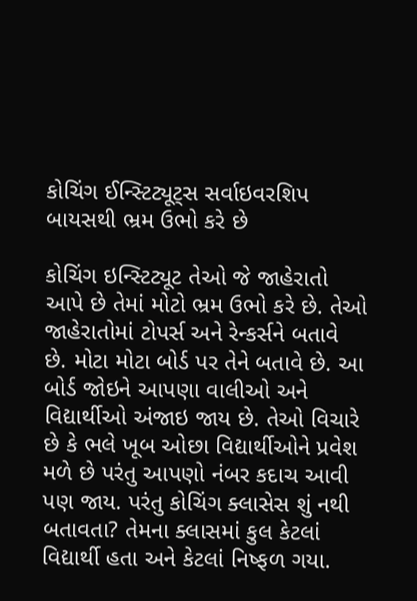કોચિંગ ઈન્સ્ટિટ્યૂટ્સ સર્વાઇવરશિપ બાયસથી ભ્રમ ઉભો કરે છે

કોચિંગ ઇન્સ્ટિટ્યૂટ તેઓ જે જાહેરાતો આપે છે તેમાં મોટો ભ્રમ ઉભો કરે છે. તેઓ જાહેરાતોમાં ટોપર્સ અને રેન્કર્સને બતાવે છે. મોટા મોટા બોર્ડ પર તેને બતાવે છે. આ બોર્ડ જોઇને આપણા વાલીઓ અને વિદ્યાર્થીઓ અંજાઇ જાય છે. તેઓ વિચારે છે કે ભલે ખૂબ ઓછા વિદ્યાર્થીઓને પ્રવેશ મળે છે પરંતુ આપણો નંબર કદાચ આવી પણ જાય. પરંતુ કોચિંગ ક્લાસેસ શું નથી બતાવતા? તેમના ક્લાસમાં કુલ કેટલાં વિદ્યાર્થી હતા અને કેટલાં નિષ્ફળ ગયા.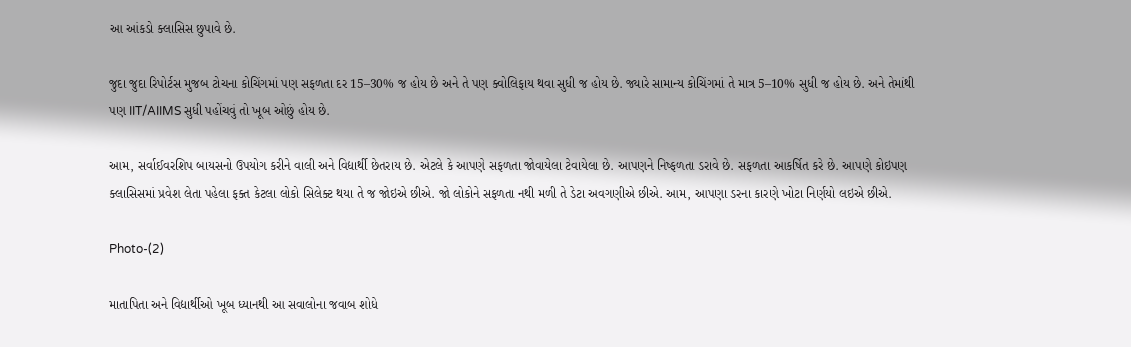આ આંકડો ક્લાસિસ છુપાવે છે.

જુદા જુદા રિપોર્ટસ મુજબ ટોચના કોચિંગમાં પણ સફળતા દર 15–30% જ હોય છે અને તે પણ ક્વોલિફાય થવા સુધી જ હોય છે. જ્યારે સામાન્ય કોચિંગમાં તે માત્ર 5–10% સુધી જ હોય છે. અને તેમાંથી પણ IIT/AIIMS સુધી પહોંચવું તો ખૂબ ઓછું હોય છે.

આમ, સર્વાઈવરશિપ બાયસનો ઉપયોગ કરીને વાલી અને વિદ્યાર્થી છેતરાય છે. એટલે કે આપણે સફળતા જોવાયેલા ટેવાયેલા છે. આપણને નિષ્ફળતા ડરાવે છે. સફળતા આકર્ષિત કરે છે. આપણે કોઇપણ ક્લાસિસમાં પ્રવેશ લેતા પહેલા ફક્ત કેટલા લોકો સિલેક્ટ થયા તે જ જોઇએ છીએ. જો લોકોને સફળતા નથી મળી તે ડેટા અવગણીએ છીએ. આમ, આપણા ડરના કારણે ખોટા નિર્ણયો લઇએ છીએ.

Photo-(2)

માતાપિતા અને વિદ્યાર્થીઓ ખૂબ ધ્યાનથી આ સવાલોના જવાબ શોધે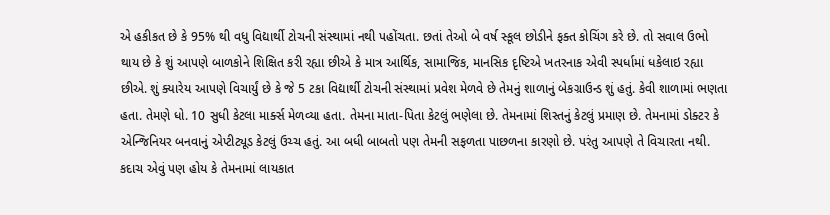એ હકીકત છે કે 95% થી વધુ વિદ્યાર્થી ટોચની સંસ્થામાં નથી પહોંચતા. છતાં તેઓ બે વર્ષ સ્કૂલ છોડીને ફક્ત કોચિંગ કરે છે. તો સવાલ ઉભો થાય છે કે શું આપણે બાળકોને શિક્ષિત કરી રહ્યા છીએ કે માત્ર આર્થિક, સામાજિક, માનસિક દૃષ્ટિએ ખતરનાક એવી સ્પર્ધામાં ધકેલાઇ રહ્યા છીએ. શું ક્યારેય આપણે વિચાર્યું છે કે જે 5 ટકા વિદ્યાર્થી ટોચની સંસ્થામાં પ્રવેશ મેળવે છે તેમનું શાળાનું બેકગ્રાઉન્ડ શું હતું. કેવી શાળામાં ભણતા હતા. તેમણે ધો. 10 સુધી કેટલા માર્ક્સ મેળવ્યા હતા. તેમના માતા-પિતા કેટલું ભણેલા છે. તેમનામાં શિસ્તનું કેટલું પ્રમાણ છે. તેમનામાં ડોક્ટર કે એન્જિનિયર બનવાનું એપ્ટીટ્યૂડ કેટલું ઉચ્ચ હતું. આ બધી બાબતો પણ તેમની સફળતા પાછળના કારણો છે. પરંતુ આપણે તે વિચારતા નથી. કદાચ એવું પણ હોય કે તેમનામાં લાયકાત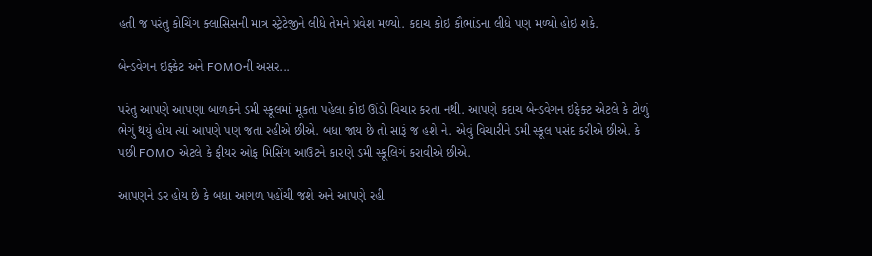હતી જ પરંતુ કોચિંગ ક્લાસિસની માત્ર સ્ટ્રેટેજીને લીધે તેમને પ્રવેશ મળ્યો. કદાચ કોઇ કૌભાંડના લીધે પણ મળ્યો હોઇ શકે.

બેન્ડવેગન ઇફ્કેટ અને FOMOની અસર...

પરંતુ આપણે આપણા બાળકને ડમી સ્કૂલમાં મૂકતા પહેલા કોઇ ઊંડો વિચાર કરતા નથી. આપણે કદાચ બેન્ડવેગન ઇફેક્ટ એટલે કે ટોળું ભેગું થયું હોય ત્યાં આપણે પણ જતા રહીએ છીએ. બધા જાય છે તો સારૂં જ હશે ને. એવું વિચારીને ડમી સ્કૂલ પસંદ કરીએ છીએ. કે પછી FOMO એટલે કે ફીયર ઓફ મિસિંગ આઉટને કારણે ડમી સ્કૂલિગં કરાવીએ છીએ.

આપણને ડર હોય છે કે બધા આગળ પહોંચી જશે અને આપણે રહી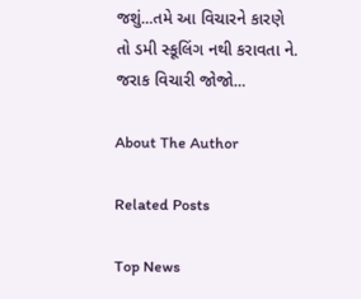જશું...તમે આ વિચારને કારણે તો ડમી સ્કૂલિંગ નથી કરાવતા ને. જરાક વિચારી જોજો...

About The Author

Related Posts

Top News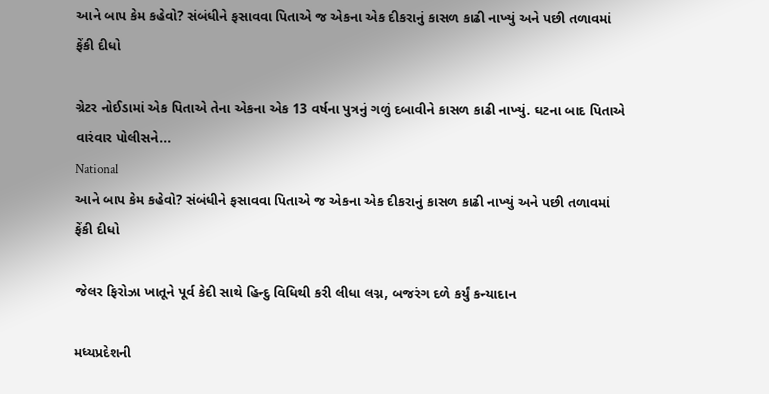આને બાપ કેમ કહેવો? સંબંધીને ફસાવવા પિતાએ જ એકના એક દીકરાનું કાસળ કાઢી નાખ્યું અને પછી તળાવમાં ફેંકી દીધો

ગ્રેટર નોઈડામાં એક પિતાએ તેના એકના એક 13 વર્ષના પુત્રનું ગળું દબાવીને કાસળ કાઢી નાખ્યું. ઘટના બાદ પિતાએ વારંવાર પોલીસને...
National
આને બાપ કેમ કહેવો? સંબંધીને ફસાવવા પિતાએ જ એકના એક દીકરાનું કાસળ કાઢી નાખ્યું અને પછી તળાવમાં ફેંકી દીધો

જેલર ફિરોઝા ખાતૂને પૂર્વ કેદી સાથે હિન્દુ વિધિથી કરી લીધા લગ્ન, બજરંગ દળે કર્યું કન્યાદાન

મધ્યપ્રદેશની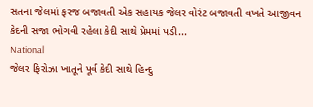સતના જેલમાં ફરજ બજાવતી એક સહાયક જેલર વોરંટ બજાવતી વખતે આજીવન કેદની સજા ભોગવી રહેલા કેદી સાથે પ્રેમમાં પડી...
National
જેલર ફિરોઝા ખાતૂને પૂર્વ કેદી સાથે હિન્દુ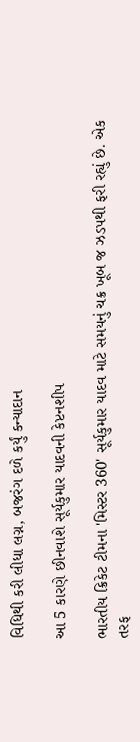વિધિથી કરી લીધા લગ્ન, બજરંગ દળે કર્યું કન્યાદાન

આ 5 કારણે છીનવાશે સૂર્યકુમાર યાદવની કેપ્ટનશીપ

ભારતીય ક્રિકેટ ટીમના 'મિસ્ટર 360' સૂર્યકુમાર યાદવ માટે સમયનું ચક્ર ખૂબ જ ઝડપથી ફરી રહ્યું છે. એક તરફ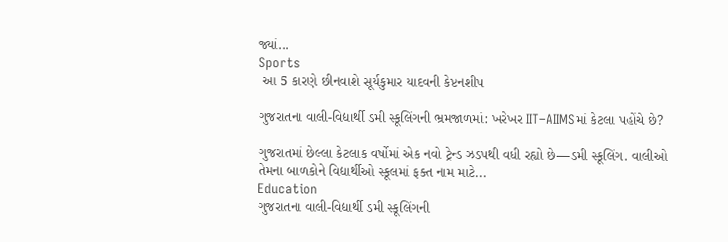જ્યાં...
Sports
 આ 5 કારણે છીનવાશે સૂર્યકુમાર યાદવની કેપ્ટનશીપ

ગુજરાતના વાલી-વિદ્યાર્થી ડમી સ્કૂલિંગની ભ્રમજાળમાં: ખરેખર IIT–AIIMSમાં કેટલા પહોંચે છે?

ગુજરાતમાં છેલ્લા કેટલાક વર્ષોમાં એક નવો ટ્રેન્ડ ઝડપથી વધી રહ્યો છે—ડમી સ્કૂલિંગ. વાલીઓ તેમના બાળકોને વિદ્યાર્થીઓ સ્કૂલમાં ફક્ત નામ માટે...
Education
ગુજરાતના વાલી-વિદ્યાર્થી ડમી સ્કૂલિંગની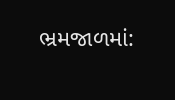ભ્રમજાળમાં: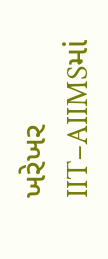ખરેખર IIT–AIIMSમાં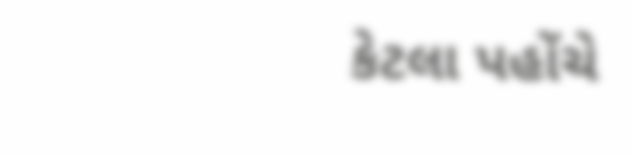કેટલા પહોંચે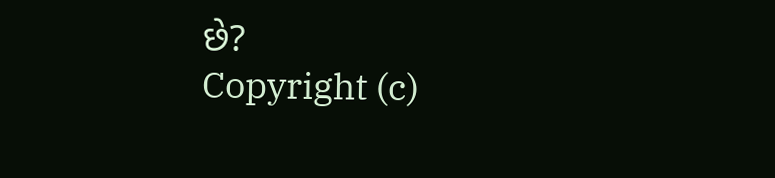છે?
Copyright (c)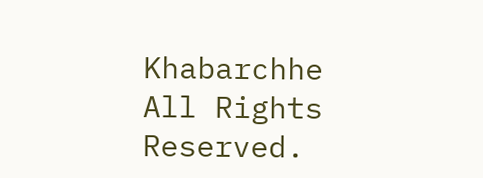Khabarchhe All Rights Reserved.